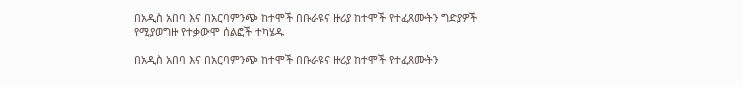በአዲስ አበባ እና በአርባምንጭ ከተሞች በቡራዩና ዙሪያ ከተሞች የተፈጸሙትን ግድያዎች የሚያወግዙ የተቃውሞ ሰልፎች ተካሄዱ

በአዲስ አበባ እና በአርባምንጭ ከተሞች በቡራዩና ዙሪያ ከተሞች የተፈጸሙትን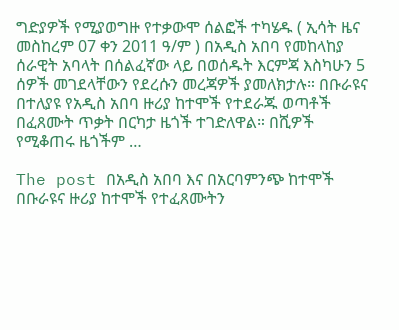ግድያዎች የሚያወግዙ የተቃውሞ ሰልፎች ተካሄዱ ( ኢሳት ዜና መስከረም 07 ቀን 2011 ዓ/ም ) በአዲስ አበባ የመከላከያ ሰራዊት አባላት በሰልፈኛው ላይ በወሰዱት እርምጃ እስካሁን 5 ሰዎች መገደላቸውን የደረሱን መረጃዎች ያመለክታሉ። በቡራዩና በተለያዩ የአዲስ አበባ ዙሪያ ከተሞች የተደራጁ ወጣቶች በፈጸሙት ጥቃት በርካታ ዜጎች ተገድለዋል። በሺዎች የሚቆጠሩ ዜጎችም …

The post በአዲስ አበባ እና በአርባምንጭ ከተሞች በቡራዩና ዙሪያ ከተሞች የተፈጸሙትን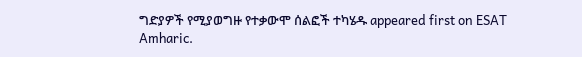ግድያዎች የሚያወግዙ የተቃውሞ ሰልፎች ተካሄዱ appeared first on ESAT Amharic.